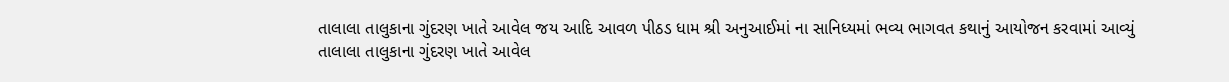તાલાલા તાલુકાના ગુંદરણ ખાતે આવેલ જય આદિ આવળ પીઠડ ધામ શ્રી અનુઆઈમાં ના સાનિધ્યમાં ભવ્ય ભાગવત કથાનું આયોજન કરવામાં આવ્યું
તાલાલા તાલુકાના ગુંદરણ ખાતે આવેલ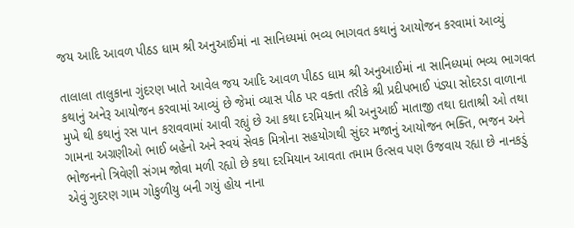જય આદિ આવળ પીઠડ ધામ શ્રી અનુઆઈમાં ના સાનિધ્યમાં ભવ્ય ભાગવત કથાનું આયોજન કરવામાં આવ્યું

તાલાલા તાલુકાના ગુંદરણ ખાતે આવેલ જય આદિ આવળ પીઠડ ધામ શ્રી અનુઆઈમાં ના સાનિધ્યમાં ભવ્ય ભાગવત કથાનું અનેરૂ આયોજન કરવામાં આવ્યું છે જેમાં વ્યાસ પીઠ પર વક્તા તરીકે શ્રી પ્રદીપભાઈ પંડ્યા સોદરડા વાળાના મુખે થી કથાનું રસ પાન કરાવવામાં આવી રહ્યું છે આ કથા દરમિયાન શ્રી અનુઆઈ માતાજી તથા દાતાશ્રી ઓ તથા ગામના અગ્રણીઓ ભાઈ બહેનો અને સ્વયં સેવક મિત્રોના સહયોગથી સુંદર મજાનું આયોજન ભક્તિ, ભજન અને ભોજનનો ત્રિવેણી સંગમ જોવા મળી રહ્યો છે કથા દરમિયાન આવતા તમામ ઉત્સવ પણ ઉજવાય રહ્યા છે નાનકડું એવું ગુદરણ ગામ ગોકુળીયુ બની ગયું હોય નાના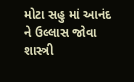મોટા સહુ માં આનંદ ને ઉલ્લાસ જોવા શાસ્ત્રી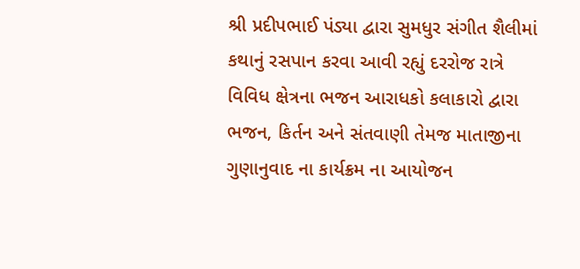શ્રી પ્રદીપભાઈ પંડ્યા દ્વારા સુમધુર સંગીત શૈલીમાં કથાનું રસપાન કરવા આવી રહ્યું દરરોજ રાત્રે વિવિધ ક્ષેત્રના ભજન આરાધકો કલાકારો દ્વારા ભજન, કિર્તન અને સંતવાણી તેમજ માતાજીના ગુણાનુવાદ ના કાર્યક્રમ ના આયોજન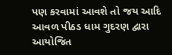પણ કરવામાં આવશે તો જય આદિ આવળ પીઠડ ધામ ગુદરણ દ્વારા આયોજિત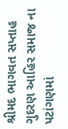શ્રીમદ ભાગવત સપ્તાહ ગુદરણ આહિર સમાજ ના પટાંગણમાં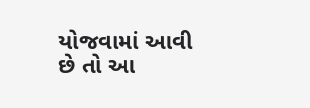યોજવામાં આવી છે તો આ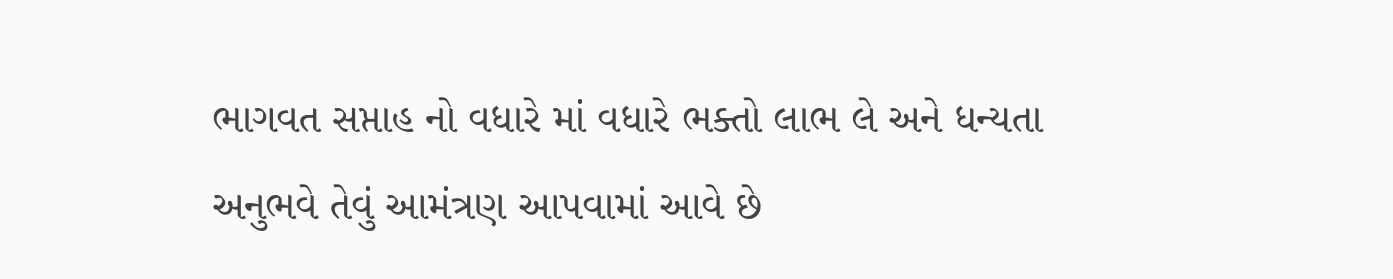ભાગવત સપ્તાહ નો વધારે માં વધારે ભક્તો લાભ લે અને ધન્યતા અનુભવે તેવું આમંત્રણ આપવામાં આવે છે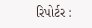રિપોર્ટર :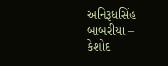અનિરૂધસિંહ બાબરીયા – કેશોદ